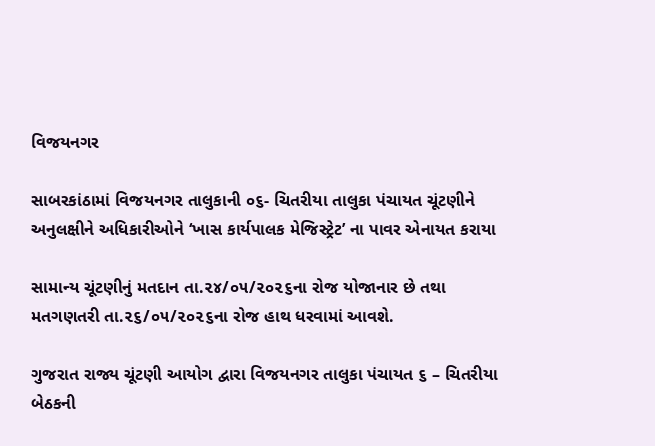વિજયનગર

સાબરકાંઠામાં વિજયનગર તાલુકાની ૦૬- ચિતરીયા તાલુકા પંચાયત ચૂંટણીને અનુલક્ષીને અધિકારીઓને ‘ખાસ કાર્યપાલક મેજિસ્ટ્રેટ’ ના પાવર એનાયત કરાયા

સામાન્ય ચૂંટણીનું મતદાન તા.૨૪/૦૫/૨૦૨૬ના રોજ યોજાનાર છે તથા મતગણતરી તા.૨૬/૦૫/૨૦૨૬ના રોજ હાથ ધરવામાં આવશે.

ગુજરાત રાજ્ય ચૂંટણી આયોગ દ્વારા વિજયનગર તાલુકા પંચાયત ૬ – ચિતરીયા બેઠકની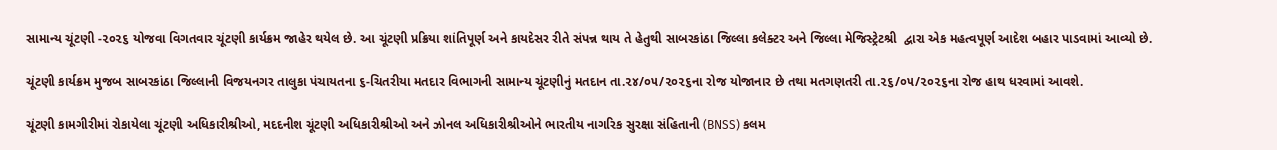સામાન્ય ચૂંટણી -૨૦૨૬ યોજવા વિગતવાર ચૂંટણી કાર્યક્રમ જાહેર થયેલ છે. આ ચૂંટણી પ્રક્રિયા શાંતિપૂર્ણ અને કાયદેસર રીતે સંપન્ન થાય તે હેતુથી સાબરકાંઠા જિલ્લા કલેક્ટર અને જિલ્લા મેજિસ્ટ્રેટશ્રી  દ્વારા એક મહત્વપૂર્ણ આદેશ બહાર પાડવામાં આવ્યો છે.

ચૂંટણી કાર્યક્રમ મુજબ સાબરકાંઠા જિલ્લાની વિજયનગર તાલુકા પંચાયતના ૬-ચિતરીયા મતદાર વિભાગની સામાન્ય ચૂંટણીનું મતદાન તા.૨૪/૦૫/૨૦૨૬ના રોજ યોજાનાર છે તથા મતગણતરી તા.૨૬/૦૫/૨૦૨૬ના રોજ હાથ ધરવામાં આવશે.

ચૂંટણી કામગીરીમાં રોકાયેલા ચૂંટણી અધિકારીશ્રીઓ, મદદનીશ ચૂંટણી અધિકારીશ્રીઓ અને ઝોનલ અધિકારીશ્રીઓને ભારતીય નાગરિક સુરક્ષા સંહિતાની (BNSS) કલમ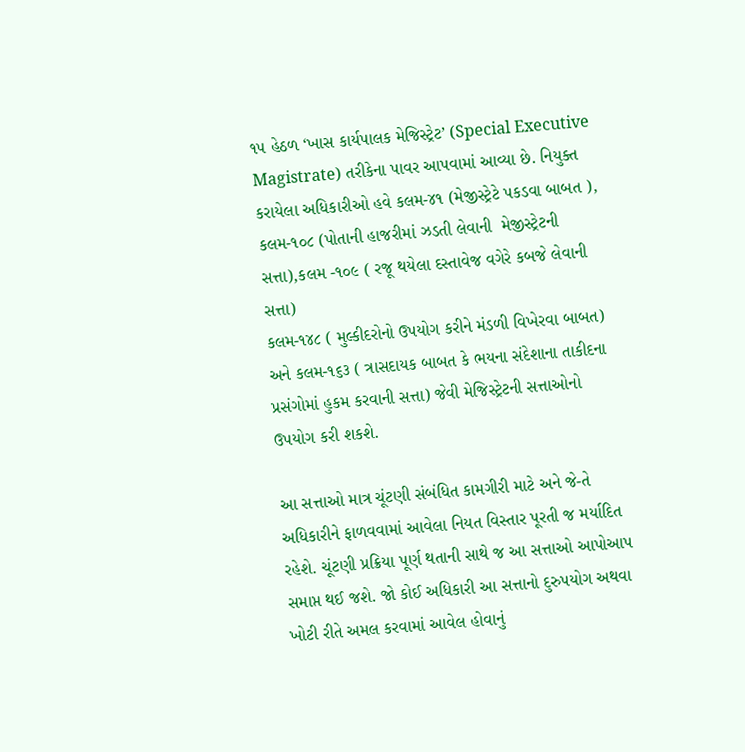૧૫ હેઠળ ‘ખાસ કાર્યપાલક મેજિસ્ટ્રેટ’ (Special Executive Magistrate) તરીકેના પાવર આપવામાં આવ્યા છે. નિયુક્ત કરાયેલા અધિકારીઓ હવે કલમ-૪૧ (મેજીસ્ટ્રેટે પકડવા બાબત ), કલમ-૧૦૮ (પોતાની હાજરીમાં ઝડતી લેવાની  મેજીસ્ટ્રેટની સત્તા),કલમ -૧૦૯ ( રજૂ થયેલા દસ્તાવેજ વગેરે કબજે લેવાની સત્તા)
કલમ-૧૪૮ ( મુલ્કીદરોનો ઉપયોગ કરીને મંડળી વિખેરવા બાબત) અને કલમ-૧૬૩ ( ત્રાસદાયક બાબત કે ભયના સંદેશાના તાકીદના પ્રસંગોમાં હુકમ કરવાની સત્તા) જેવી મેજિસ્ટ્રેટની સત્તાઓનો ઉપયોગ કરી શકશે.

આ સત્તાઓ માત્ર ચૂંટણી સંબંધિત કામગીરી માટે અને જે-તે અધિકારીને ફાળવવામાં આવેલા નિયત વિસ્તાર પૂરતી જ મર્યાદિત રહેશે. ચૂંટણી પ્રક્રિયા પૂર્ણ થતાની સાથે જ આ સત્તાઓ આપોઆપ સમાપ્ત થઈ જશે. જો કોઈ અધિકારી આ સત્તાનો દુરુપયોગ અથવા ખોટી રીતે અમલ કરવામાં આવેલ હોવાનું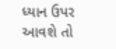ધ્યાન ઉપર આવશે તો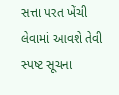સત્તા પરત ખેંચી લેવામાં આવશે તેવી સ્પષ્ટ સૂચના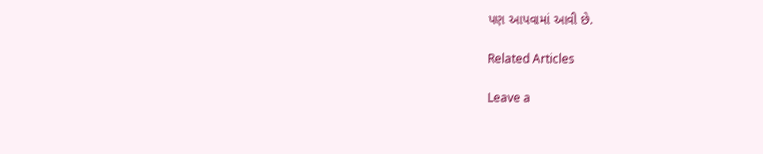પણ આપવામાં આવી છે.

Related Articles

Leave a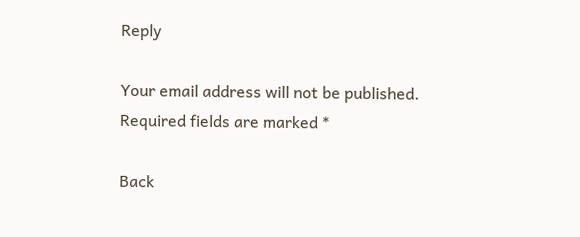Reply

Your email address will not be published. Required fields are marked *

Back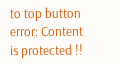to top button
error: Content is protected !!